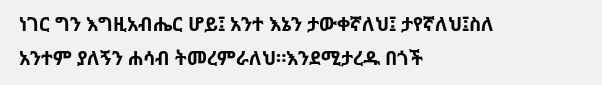ነገር ግን እግዚአብሔር ሆይ፤ አንተ እኔን ታውቀኛለህ፤ ታየኛለህ፤ስለ አንተም ያለኝን ሐሳብ ትመረምራለህ።እንደሚታረዱ በጎች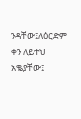ንዳቸው፤ለዕርድም ቀን ለይተህ አቈያቸው፤